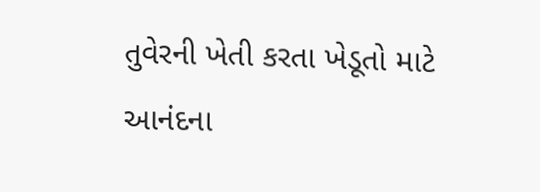તુવેરની ખેતી કરતા ખેડૂતો માટે આનંદના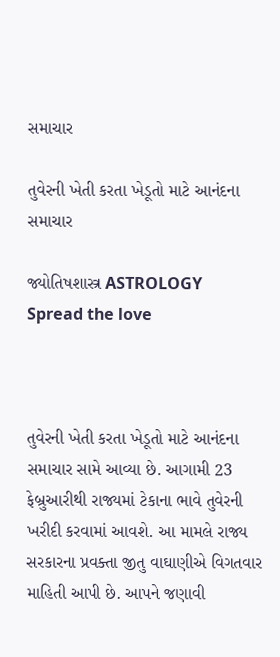સમાચાર

તુવેરની ખેતી કરતા ખેડૂતો માટે આનંદના સમાચાર

જ્યોતિષશાસ્ત્ર ASTROLOGY
Spread the love



તુવેરની ખેતી કરતા ખેડૂતો માટે આનંદના સમાચાર સામે આવ્યા છે. આગામી 23 ફેબ્રુઆરીથી રાજ્યમાં ટેકાના ભાવે તુવેરની ખરીદી કરવામાં આવશે. આ મામલે રાજ્ય સરકારના પ્રવક્તા જીતુ વાઘાણીએ વિગતવાર માહિતી આપી છે. આપને જણાવી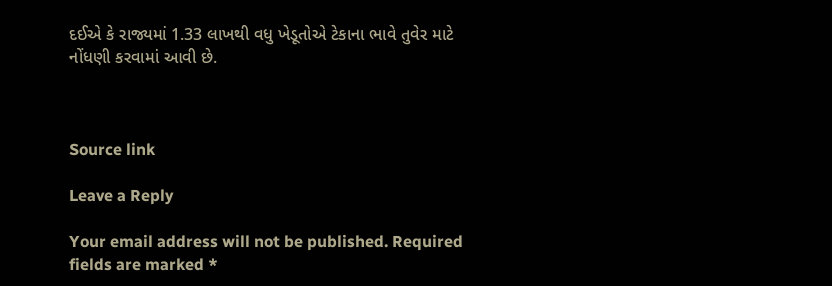દઈએ કે રાજ્યમાં 1.33 લાખથી વધુ ખેડૂતોએ ટેકાના ભાવે તુવેર માટે નોંધણી કરવામાં આવી છે.



Source link

Leave a Reply

Your email address will not be published. Required fields are marked *